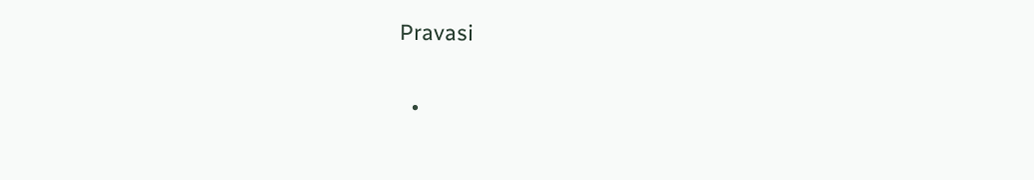Pravasi

  •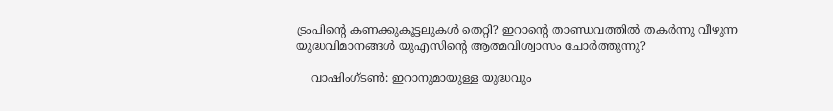ട്രംപിന്റെ കണക്കുകൂട്ടലുകൾ തെറ്റി? ഇറാന്റെ താണ്ഡവത്തിൽ തകർന്നു വീഴുന്ന യുദ്ധവിമാനങ്ങൾ യുഎസിന്റെ ആത്മവിശ്വാസം ചോർത്തുന്നു?

    വാഷിംഗ്ടൺ: ഇറാനുമായുള്ള യുദ്ധവും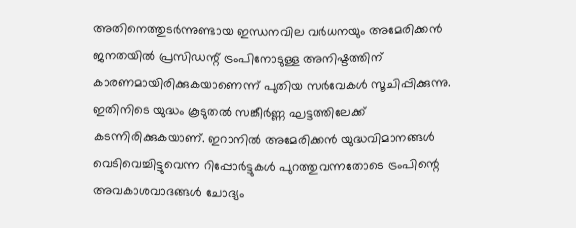അതിനെത്തുടർന്നുണ്ടായ ഇന്ധനവില വർധനയും അമേരിക്കൻ ജനതയിൽ പ്രസിഡന്റ് ട്രംപിനോടുള്ള അനിഷ്ടത്തിന് കാരണമായിരിക്കുകയാണെന്ന് പുതിയ സർവേകൾ സൂചിപ്പിക്കുന്നു. ഇതിനിടെ യുദ്ധം കൂടുതൽ സങ്കീർണ്ണ ഘട്ടത്തിലേക്ക് കടന്നിരിക്കുകയാണ്. ഇറാനിൽ അമേരിക്കൻ യുദ്ധവിമാനങ്ങൾ വെടിവെച്ചിട്ടുവെന്ന റിപ്പോർട്ടുകൾ പുറത്തുവന്നതോടെ ട്രംപിന്റെ അവകാശവാദങ്ങൾ ചോദ്യം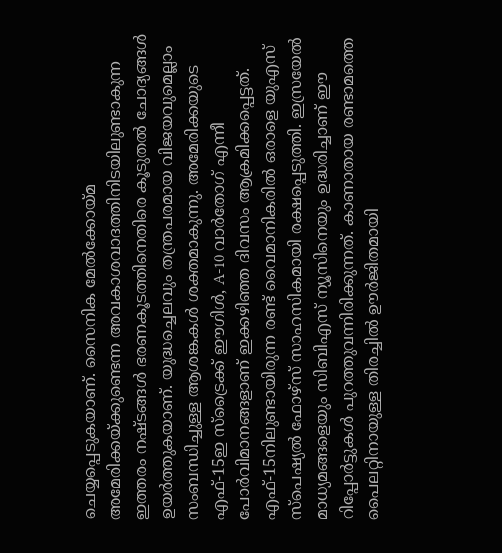ചെയ്യപ്പെടുകയാണ്. സൈനിക മേൽക്കോയ്മ അമേരിക്കയ്ക്കുണ്ടെന്ന അവകാശവാദത്തിനിടയിലുണ്ടാകുന്ന ഇത്തരം നഷ്ടങ്ങൾ ഭരണകൂടത്തിനെതിരെ കൂടുതൽ ചോദ്യങ്ങൾ ഉയർത്തുകയാണ്. യുദ്ധച്ചെലവും തന്ത്രപരമായ വിജയവുമെല്ലാം സംബന്ധിച്ചുള്ള ആശങ്കകൾ ശക്തമാകുന്നു. അമേരിക്കയുടെ എഫ്-15ഇ സ്‌ട്രൈക്ക് ഈഗിൾ, A-10 വാർതോഗ് എന്നീ പോർവിമാനങ്ങളാണ് ഇക്കഴിഞ്ഞ ദിവസം ആക്രമിക്കപ്പെട്ടത്. എഫ്-15നിലുണ്ടായിരുന്ന രണ്ട് വൈമാനികരിൽ ഒരാളെ യുഎസ് സ്‌പെഷ്യൽ ഫോഴ്‌സ് സാഹസികമായി രക്ഷപ്പെടുത്തി. ഇസ്രയേൽ മാധ്യമങ്ങളെയും സിബിഎസ് ന്യൂസിനെയും ഉദ്ധരിച്ചാണ് ഈ റിപ്പോർട്ടുകൾ പുറത്തുവന്നിരിക്കുന്നത്. കാണാതായ രണ്ടാമത്തെ പൈലറ്റിനായുള്ള തിരച്ചിൽ ഊർജിതമായി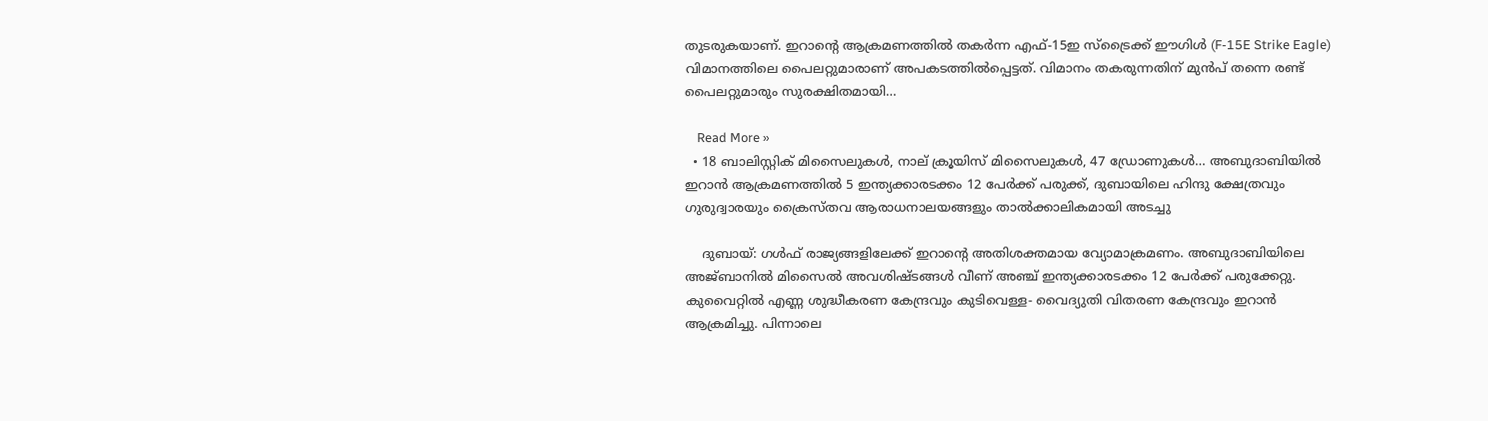തുടരുകയാണ്. ഇറാന്റെ ആക്രമണത്തിൽ തകർന്ന എഫ്-15ഇ സ്‌ട്രൈക്ക് ഈഗിൾ (F-15E Strike Eagle) വിമാനത്തിലെ പൈലറ്റുമാരാണ് അപകടത്തിൽപ്പെട്ടത്. വിമാനം തകരുന്നതിന് മുൻപ് തന്നെ രണ്ട് പൈലറ്റുമാരും സുരക്ഷിതമായി…

    Read More »
  • 18 ബാലിസ്റ്റിക് മിസൈലുകൾ, നാല് ക്രൂയിസ് മിസൈലുകൾ, 47 ഡ്രോണുകൾ… അബുദാബിയിൽ ഇറാൻ ആക്രമണത്തിൽ 5 ഇന്ത്യക്കാരടക്കം 12 പേർക്ക് പരുക്ക്, ദുബായിലെ ഹിന്ദു ക്ഷേത്രവും ഗുരുദ്വാരയും ക്രൈസ്തവ ആരാധനാലയങ്ങളും താൽക്കാലികമായി അടച്ചു

    ദുബായ്: ഗൾഫ് രാജ്യങ്ങളിലേക്ക് ഇറാന്റെ അതിശക്തമായ വ്യോമാക്രമണം. അബുദാബിയിലെ അജ്ബാനിൽ മിസൈൽ അവശിഷ്ടങ്ങൾ വീണ് അഞ്ച് ഇന്ത്യക്കാരടക്കം 12 പേർക്ക് പരുക്കേറ്റു. കുവൈറ്റിൽ എണ്ണ ശുദ്ധീകരണ കേന്ദ്രവും കുടിവെള്ള- വൈദ്യുതി വിതരണ കേന്ദ്രവും ഇറാൻ ആക്രമിച്ചു. പിന്നാലെ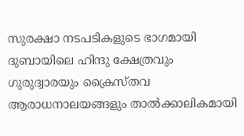സുരക്ഷാ നടപടികളുടെ ഭാഗമായി ദുബായിലെ ഹിന്ദു ക്ഷേത്രവും ഗുരുദ്വാരയും ക്രൈസ്തവ ആരാധനാലയങ്ങളും താൽക്കാലികമായി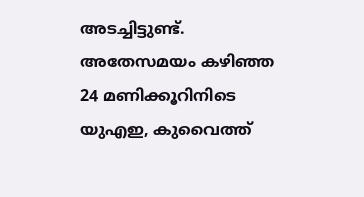അടച്ചിട്ടുണ്ട്. അതേസമയം കഴിഞ്ഞ 24 മണിക്കൂറിനിടെ യുഎഇ, കുവൈത്ത്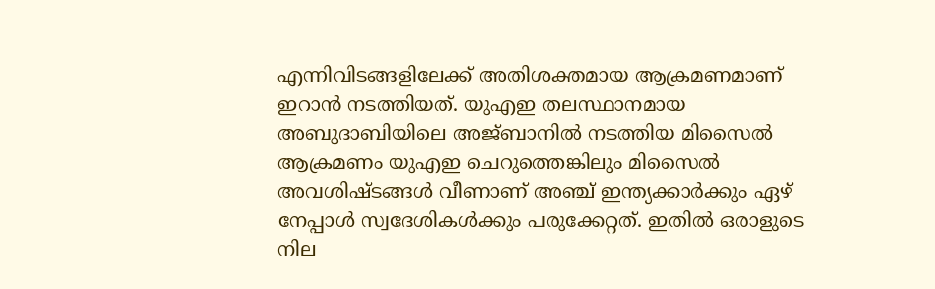എന്നിവിടങ്ങളിലേക്ക് അതിശക്തമായ ആക്രമണമാണ് ഇറാൻ നടത്തിയത്. യുഎഇ തലസ്ഥാനമായ അബുദാബിയിലെ അജ്ബാനിൽ നടത്തിയ മിസൈൽ ആക്രമണം യുഎഇ ചെറുത്തെങ്കിലും മിസൈൽ അവശിഷ്ടങ്ങൾ വീണാണ് അഞ്ച് ഇന്ത്യക്കാർക്കും ഏഴ് നേപ്പാൾ സ്വദേശികൾക്കും പരുക്കേറ്റത്. ഇതിൽ ഒരാളുടെ നില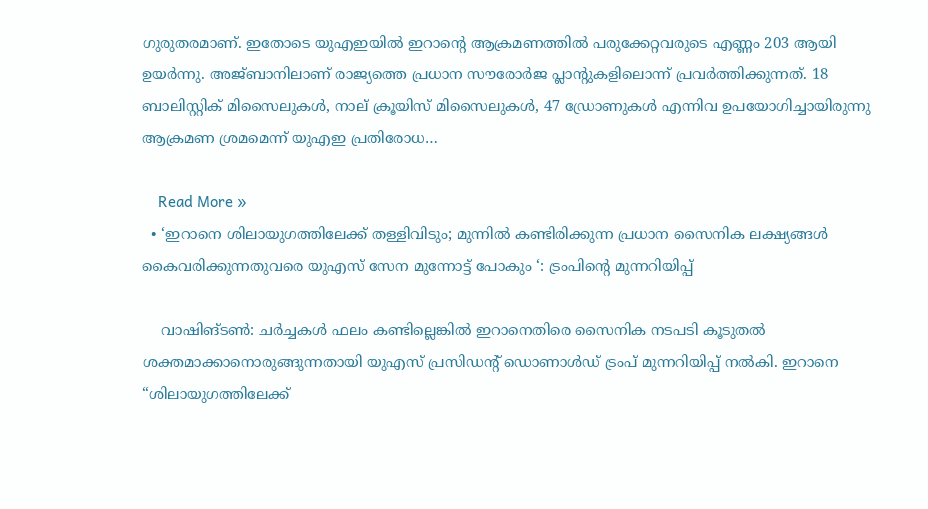ഗുരുതരമാണ്. ഇതോടെ യുഎഇയിൽ ഇറാന്റെ ആക്രമണത്തിൽ പരുക്കേറ്റവരുടെ എണ്ണം 203 ആയി ഉയർന്നു. അജ്ബാനിലാണ് രാജ്യത്തെ പ്രധാന സൗരോർജ പ്ലാന്റുകളിലൊന്ന് പ്രവർത്തിക്കുന്നത്. 18 ബാലിസ്റ്റിക് മിസൈലുകൾ, നാല് ക്രൂയിസ് മിസൈലുകൾ, 47 ഡ്രോണുകൾ എന്നിവ ഉപയോഗിച്ചായിരുന്നു ആക്രമണ ശ്രമമെന്ന് യുഎഇ പ്രതിരോധ…

    Read More »
  • ‘ഇറാനെ ശിലായുഗത്തിലേക്ക് തള്ളിവിടും; മുന്നിൽ കണ്ടിരിക്കുന്ന പ്രധാന സൈനിക ലക്ഷ്യങ്ങൾ കൈവരിക്കുന്നതുവരെ യുഎസ് സേന മുന്നോട്ട് പോകും ‘: ട്രംപിന്റെ മുന്നറിയിപ്പ്

    വാഷിങ്ടൺ: ചർച്ചകൾ ഫലം കണ്ടില്ലെങ്കിൽ ഇറാനെതിരെ സൈനിക നടപടി കൂടുതൽ ശക്തമാക്കാനൊരുങ്ങുന്നതായി യുഎസ് പ്രസിഡന്റ് ഡൊണാൾഡ് ട്രംപ് മുന്നറിയിപ്പ് നൽകി. ഇറാനെ “ശിലായുഗത്തിലേക്ക്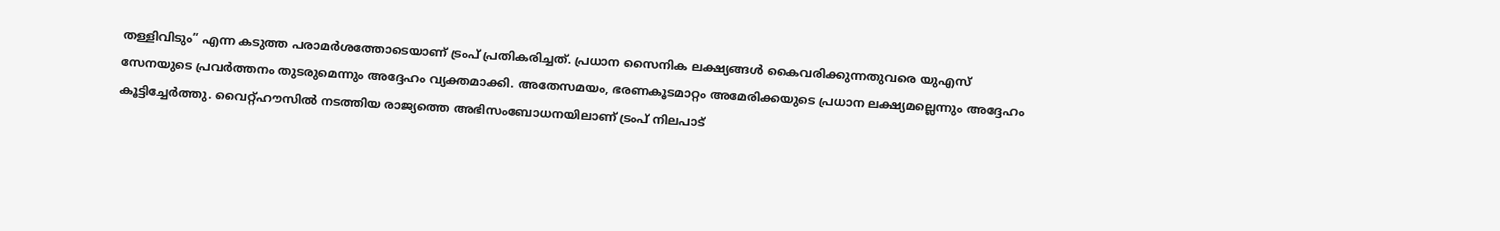തള്ളിവിടും” എന്ന കടുത്ത പരാമർശത്തോടെയാണ് ട്രംപ് പ്രതികരിച്ചത്. പ്രധാന സൈനിക ലക്ഷ്യങ്ങൾ കൈവരിക്കുന്നതുവരെ യുഎസ് സേനയുടെ പ്രവർത്തനം തുടരുമെന്നും അദ്ദേഹം വ്യക്തമാക്കി. അതേസമയം, ഭരണകൂടമാറ്റം അമേരിക്കയുടെ പ്രധാന ലക്ഷ്യമല്ലെന്നും അദ്ദേഹം കൂട്ടിച്ചേർത്തു. വൈറ്റ്ഹൗസിൽ നടത്തിയ രാജ്യത്തെ അഭിസംബോധനയിലാണ് ട്രംപ് നിലപാട്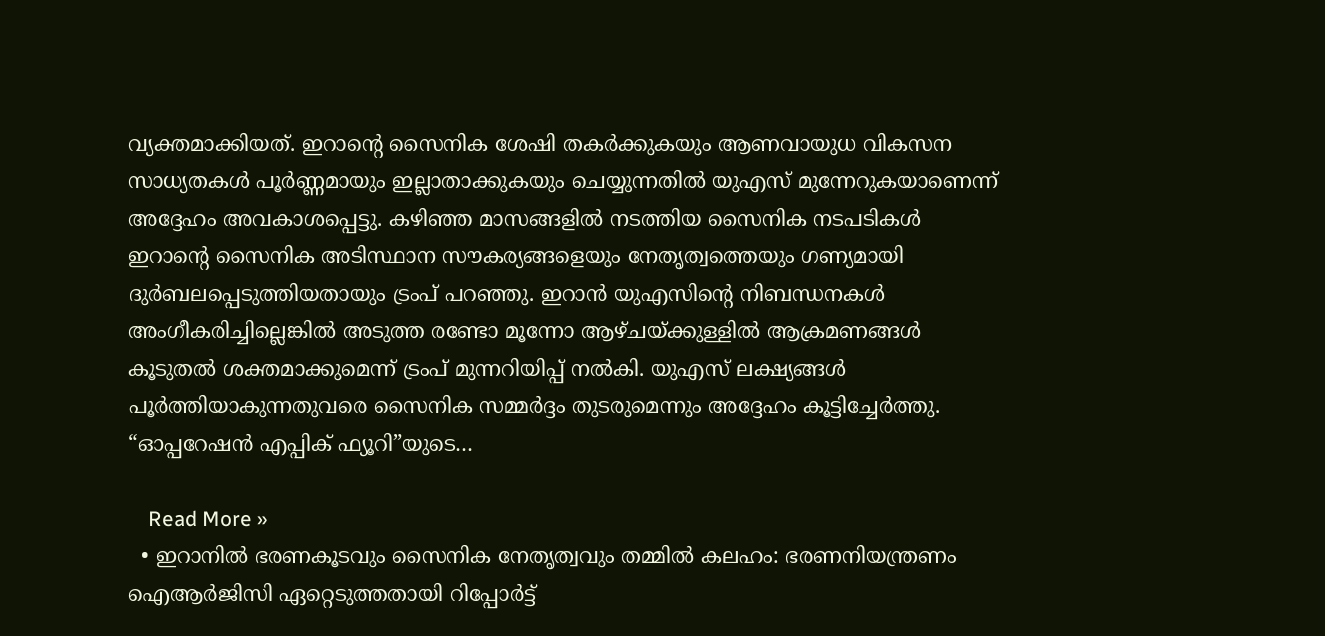വ്യക്തമാക്കിയത്. ഇറാന്റെ സൈനിക ശേഷി തകർക്കുകയും ആണവായുധ വികസന സാധ്യതകൾ പൂർണ്ണമായും ഇല്ലാതാക്കുകയും ചെയ്യുന്നതിൽ യുഎസ് മുന്നേറുകയാണെന്ന് അദ്ദേഹം അവകാശപ്പെട്ടു. കഴിഞ്ഞ മാസങ്ങളിൽ നടത്തിയ സൈനിക നടപടികൾ ഇറാന്റെ സൈനിക അടിസ്ഥാന സൗകര്യങ്ങളെയും നേതൃത്വത്തെയും ഗണ്യമായി ദുർബലപ്പെടുത്തിയതായും ട്രംപ് പറഞ്ഞു. ഇറാൻ യുഎസിന്റെ നിബന്ധനകൾ അംഗീകരിച്ചില്ലെങ്കിൽ അടുത്ത രണ്ടോ മൂന്നോ ആഴ്ചയ്ക്കുള്ളിൽ ആക്രമണങ്ങൾ കൂടുതൽ ശക്തമാക്കുമെന്ന് ട്രംപ് മുന്നറിയിപ്പ് നൽകി. യുഎസ് ലക്ഷ്യങ്ങൾ പൂർത്തിയാകുന്നതുവരെ സൈനിക സമ്മർദ്ദം തുടരുമെന്നും അദ്ദേഹം കൂട്ടിച്ചേർത്തു. “ഓപ്പറേഷൻ എപ്പിക് ഫ്യൂറി”യുടെ…

    Read More »
  • ഇറാനിൽ ഭരണകൂടവും സൈനിക നേതൃത്വവും തമ്മിൽ കലഹം: ഭരണനിയന്ത്രണം ഐആർജിസി ഏറ്റെടുത്തതായി റിപ്പോർട്ട്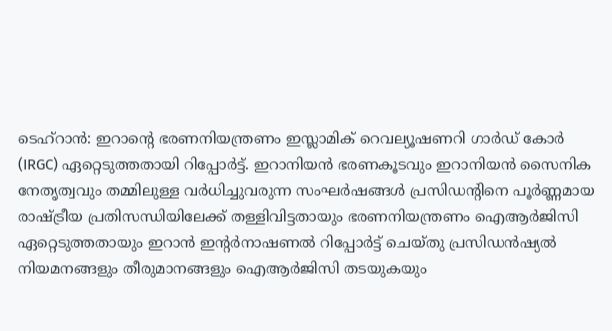ടെഹ്റാൻ: ഇറാന്റെ ഭരണനിയന്ത്രണം ഇസ്ലാമിക് റെവല്യൂഷണറി ഗാർഡ് കോർ (IRGC) ഏറ്റെടുത്തതായി റിപ്പോർട്ട്. ഇറാനിയൻ ഭരണകൂടവും ഇറാനിയൻ സൈനിക നേതൃത്വവും തമ്മിലുള്ള വർധിച്ചുവരുന്ന സംഘർഷങ്ങൾ പ്രസിഡൻ്റിനെ പൂർണ്ണമായ രാഷ്ട്രീയ പ്രതിസന്ധിയിലേക്ക് തള്ളിവിട്ടതായും ഭരണനിയന്ത്രണം ഐആർജിസി ഏറ്റെടുത്തതായും ഇറാൻ ഇൻ്റർനാഷണൽ റിപ്പോർട്ട് ചെയ്തു പ്രസിഡൻഷ്യൽ നിയമനങ്ങളും തീരുമാനങ്ങളും ഐആർജിസി തടയുകയും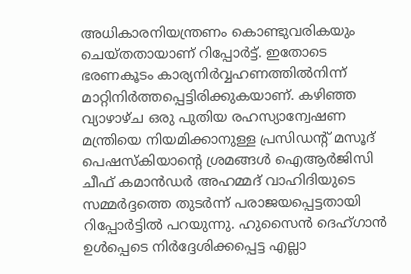അധികാരനിയന്ത്രണം കൊണ്ടുവരികയും ചെയ്തതായാണ് റിപ്പോർട്ട്. ഇതോടെ ഭരണകൂടം കാര്യനിർവ്വഹണത്തിൽനിന്ന് മാറ്റിനിർത്തപ്പെട്ടിരിക്കുകയാണ്. കഴിഞ്ഞ വ്യാഴാഴ്ച ഒരു പുതിയ രഹസ്യാന്വേഷണ മന്ത്രിയെ നിയമിക്കാനുള്ള പ്രസിഡന്റ് മസൂദ് പെഷസ്കിയാന്റെ ശ്രമങ്ങൾ ഐആർജിസി ചീഫ് കമാൻഡർ അഹമ്മദ് വാഹിദിയുടെ സമ്മർദ്ദത്തെ തുടർന്ന് പരാജയപ്പെട്ടതായി റിപ്പോർട്ടിൽ പറയുന്നു. ഹുസൈൻ ദെഹ്ഗാൻ ഉൾപ്പെടെ നിർദ്ദേശിക്കപ്പെട്ട എല്ലാ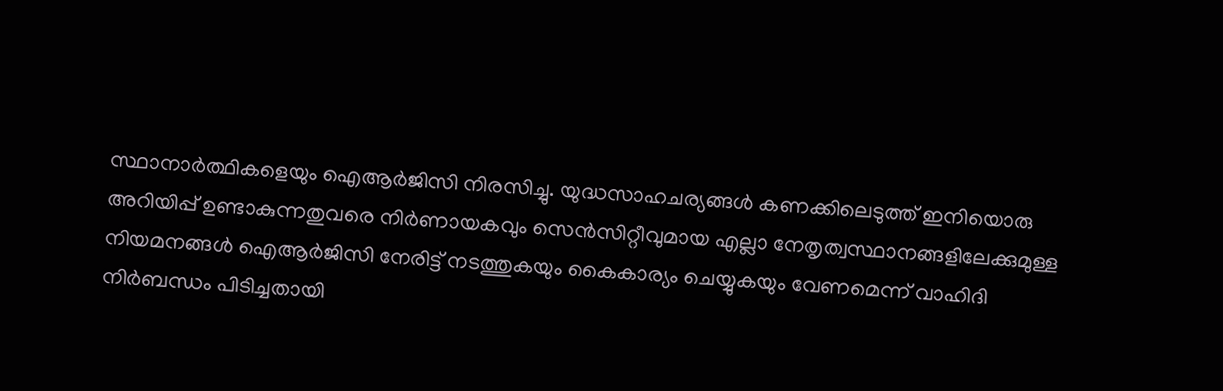സ്ഥാനാർത്ഥികളെയും ഐആർജിസി നിരസിച്ചു. യുദ്ധസാഹചര്യങ്ങൾ കണക്കിലെടുത്ത് ഇനിയൊരു അറിയിപ്പ് ഉണ്ടാകുന്നതുവരെ നിർണായകവും സെൻസിറ്റീവുമായ എല്ലാ നേതൃത്വസ്ഥാനങ്ങളിലേക്കുമുള്ള നിയമനങ്ങൾ ഐആർജിസി നേരിട്ട് നടത്തുകയും കൈകാര്യം ചെയ്യുകയും വേണമെന്ന് വാഹിദി നിർബന്ധം പിടിച്ചതായി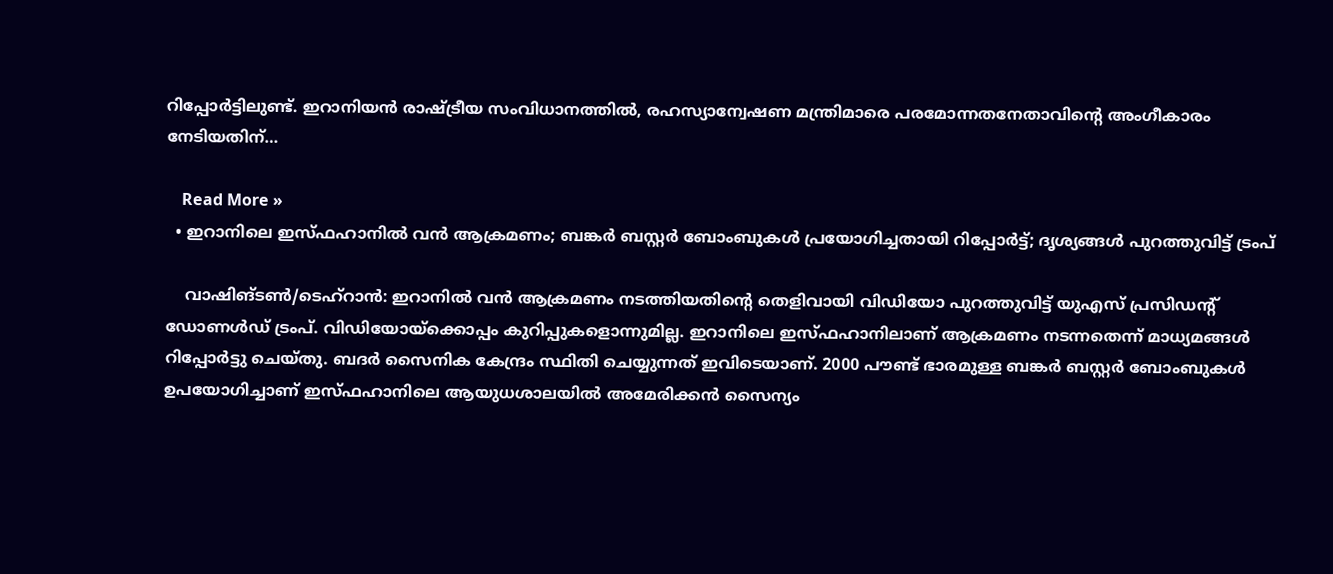റിപ്പോർട്ടിലുണ്ട്. ഇറാനിയൻ രാഷ്ട്രീയ സംവിധാനത്തിൽ, രഹസ്യാന്വേഷണ മന്ത്രിമാരെ പരമോന്നതനേതാവിന്റെ അംഗീകാരം നേടിയതിന്…

    Read More »
  • ഇറാനിലെ ഇസ്ഫഹാനിൽ വൻ ആക്രമണം; ബങ്കർ ബസ്റ്റർ ബോംബുകൾ പ്രയോഗിച്ചതായി റിപ്പോർട്ട്; ദൃശ്യങ്ങൾ പുറത്തുവിട്ട് ട്രംപ്

    വാഷിങ്ടൺ/ടെഹ്റാൻ: ഇറാനിൽ വൻ ആക്രമണം നടത്തിയതിന്റെ തെളിവായി വിഡിയോ പുറത്തുവിട്ട് യുഎസ് പ്രസിഡന്റ് ഡോണൾഡ് ട്രംപ്. വിഡിയോയ്ക്കൊപ്പം കുറിപ്പുകളൊന്നുമില്ല. ഇറാനിലെ ഇസ്ഫഹാനിലാണ് ആക്രമണം നടന്നതെന്ന് മാധ്യമങ്ങൾ റിപ്പോർട്ടു ചെയ്തു. ബദർ സൈനിക കേന്ദ്രം സ്ഥിതി ചെയ്യുന്നത് ഇവിടെയാണ്. 2000 പൗണ്ട് ഭാരമുള്ള ബങ്കർ ബസ്റ്റർ ബോംബുകൾ ഉപയോഗിച്ചാണ് ഇസ്ഫഹാനിലെ ആയുധശാലയിൽ അമേരിക്കൻ സൈന്യം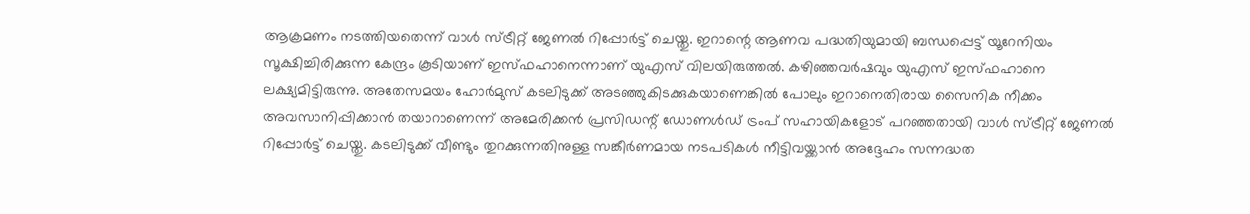ആക്രമണം നടത്തിയതെന്ന് വാൾ സ്ട്രീറ്റ് ജേണൽ റിപ്പോർട്ട് ചെയ്തു. ഇറാന്റെ ആണവ പദ്ധതിയുമായി ബന്ധപ്പെട്ട് യൂറേനിയം സൂക്ഷിച്ചിരിക്കുന്ന കേന്ദ്രം കൂടിയാണ് ഇസ്ഫഹാനെന്നാണ് യുഎസ് വിലയിരുത്തൽ. കഴിഞ്ഞവർഷവും യുഎസ് ഇസ്ഫഹാനെ ലക്ഷ്യമിട്ടിരുന്നു. അതേസമയം ഹോർമുസ് കടലിടുക്ക് അടഞ്ഞുകിടക്കുകയാണെങ്കിൽ പോലും ഇറാനെതിരായ സൈനിക നീക്കം അവസാനിപ്പിക്കാൻ തയാറാണെന്ന് അമേരിക്കൻ പ്രസിഡന്റ് ഡോണൾഡ് ട്രംപ് സഹായികളോട് പറഞ്ഞതായി വാൾ സ്ട്രീറ്റ് ജേണൽ റിപ്പോർട്ട് ചെയ്തു. കടലിടുക്ക് വീണ്ടും തുറക്കുന്നതിനുള്ള സങ്കീർണമായ നടപടികൾ നീട്ടിവയ്ക്കാൻ അദ്ദേഹം സന്നദ്ധത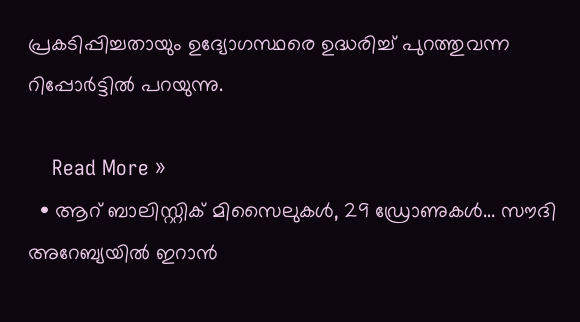പ്രകടിപ്പിച്ചതായും ഉദ്യോഗസ്ഥരെ ഉദ്ധരിച്ച് പുറത്തുവന്ന റിപ്പോർട്ടിൽ പറയുന്നു.

    Read More »
  • ആറ് ബാലിസ്റ്റിക് മിസൈലുകൾ, 29 ഡ്രോണുകൾ… സൗദി അറേബ്യയിൽ ഇറാൻ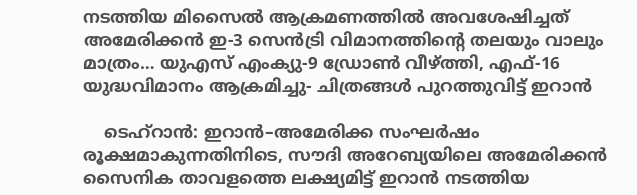നടത്തിയ മിസൈൽ ആക്രമണത്തിൽ അവശേഷിച്ചത് അമേരിക്കൻ ഇ-3 സെൻട്രി വിമാനത്തിന്റെ തലയും വാലും മാത്രം… യുഎസ് എംക്യു-9 ഡ്രോൺ വീഴ്ത്തി, എഫ്-16 യുദ്ധവിമാനം ആക്രമിച്ചു- ചിത്രങ്ങൾ പുറത്തുവിട്ട് ഇറാൻ

    ടെഹ്റാൻ: ഇറാൻ–അമേരിക്ക സംഘർഷം രൂക്ഷമാകുന്നതിനിടെ, സൗദി അറേബ്യയിലെ അമേരിക്കൻ സൈനിക താവളത്തെ ലക്ഷ്യമിട്ട് ഇറാൻ നടത്തിയ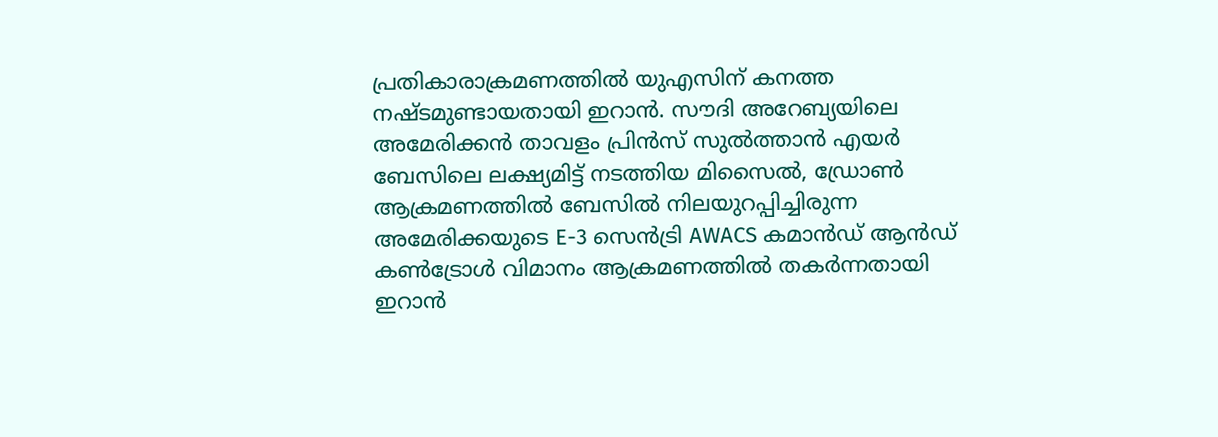പ്രതികാരാക്രമണത്തിൽ യുഎസിന് കനത്ത നഷ്ടമുണ്ടായതായി ഇറാൻ. സൗദി അറേബ്യയിലെ അമേരിക്കൻ താവളം പ്രിൻസ് സുൽത്താൻ എയർ ബേസിലെ ലക്ഷ്യമിട്ട് നടത്തിയ മിസൈൽ, ഡ്രോൺ ആക്രമണത്തിൽ ബേസിൽ നിലയുറപ്പിച്ചിരുന്ന അമേരിക്കയുടെ E-3 സെൻട്രി AWACS കമാൻഡ് ആൻഡ് കൺട്രോൾ വിമാനം ആക്രമണത്തിൽ തകർന്നതായി ഇറാൻ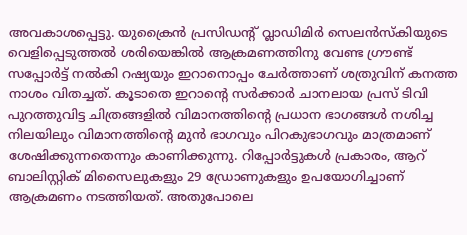അവകാശപ്പെട്ടു. യുക്രൈൻ പ്രസിഡന്റ് വ്ലാഡിമിർ സെലൻസ്കിയുടെ വെളിപ്പെടുത്തൽ ശരിയെങ്കിൽ ആക്രമണത്തിനു വേണ്ട‌ ഗ്രൗണ്ട് സപ്പോർട്ട് നൽകി റഷ്യയും ഇറാനൊപ്പം ചേർത്താണ് ശത്രുവിന് കനത്ത നാശം വിതച്ചത്. കൂടാതെ ഇറാൻ്റെ സർക്കാർ ചാനലായ പ്രസ് ടിവി പുറത്തുവിട്ട ചിത്രങ്ങളിൽ വിമാനത്തിൻ്റെ പ്രധാന ഭാഗങ്ങൾ നശിച്ച നിലയിലും വിമാനത്തിന്റെ മുൻ ഭാഗവും പിറകുഭാഗവും മാത്രമാണ് ശേഷിക്കുന്നതെന്നും കാണിക്കുന്നു. റിപ്പോർട്ടുകൾ പ്രകാരം, ആറ് ബാലിസ്റ്റിക് മിസൈലുകളും 29 ഡ്രോണുകളും ഉപയോഗിച്ചാണ് ആക്രമണം നടത്തിയത്. അതുപോലെ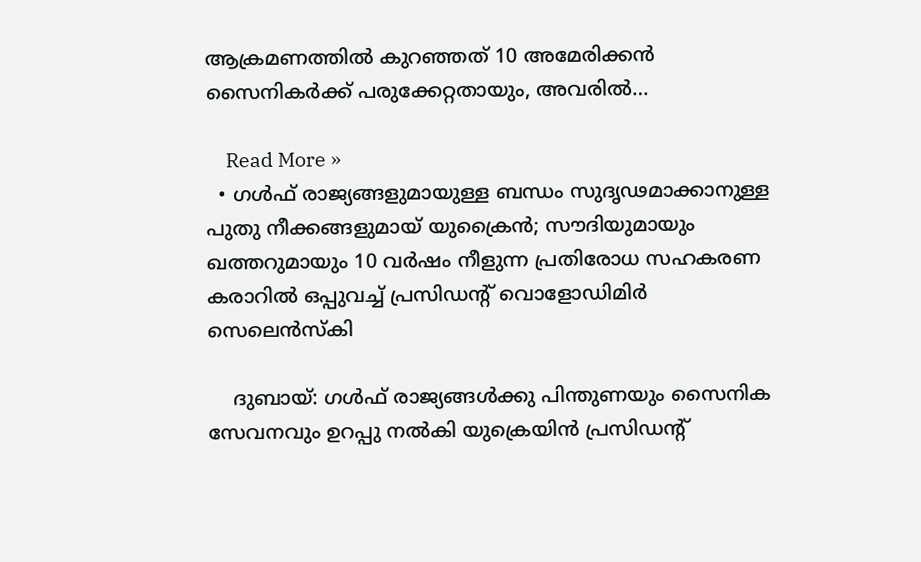ആക്രമണത്തിൽ കുറഞ്ഞത് 10 അമേരിക്കൻ സൈനികർക്ക് പരുക്കേറ്റതായും, അവരിൽ…

    Read More »
  • ഗൾഫ് രാജ്യങ്ങളുമായുള്ള ബന്ധം സുദൃഢമാക്കാനുള്ള പുതു നീക്കങ്ങളുമായ് യുക്രൈൻ; സൗദിയുമായും ഖത്തറുമായും 10 വർഷം നീളുന്ന പ്രതിരോധ സഹകരണ കരാറിൽ ഒപ്പുവച്ച് പ്രസിഡന്റ് വൊളോഡിമിർ സെലെൻസ്കി

    ദുബായ്: ഗൾഫ് രാജ്യങ്ങൾക്കു പിന്തുണയും സൈനിക സേവനവും ഉറപ്പു നൽകി യുക്രെയിൻ പ്രസിഡന്റ്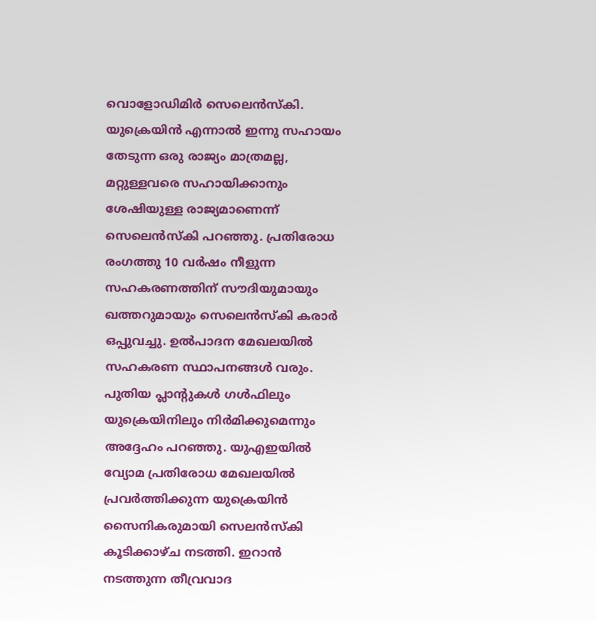വൊളോഡിമിർ സെലെൻസ്കി. യുക്രെയിൻ എന്നാൽ ഇന്നു സഹായം തേടുന്ന ഒരു രാജ്യം മാത്രമല്ല, മറ്റുള്ളവരെ സഹായിക്കാനും ശേഷിയുള്ള രാജ്യമാണെന്ന് സെലെൻസ്കി പറഞ്ഞു. പ്രതിരോധ രംഗത്തു 10 വർഷം നീളുന്ന സഹകരണത്തിന് സൗദിയുമായും ഖത്തറുമായും സെലെൻസ്കി കരാർ ഒപ്പുവച്ചു. ഉൽപാദന മേഖലയിൽ സഹകരണ സ്ഥാപനങ്ങൾ വരും. പുതിയ പ്ലാന്റുകൾ ഗൾഫിലും യുക്രെയിനിലും നിർമിക്കുമെന്നും അദ്ദേഹം പറഞ്ഞു. യുഎഇയിൽ വ്യോമ പ്രതിരോധ മേഖലയിൽ പ്രവർത്തിക്കുന്ന യുക്രെയിൻ സൈനികരുമായി സെലൻസ്കി കൂടിക്കാഴ്ച നടത്തി. ഇറാൻ നടത്തുന്ന തീവ്രവാദ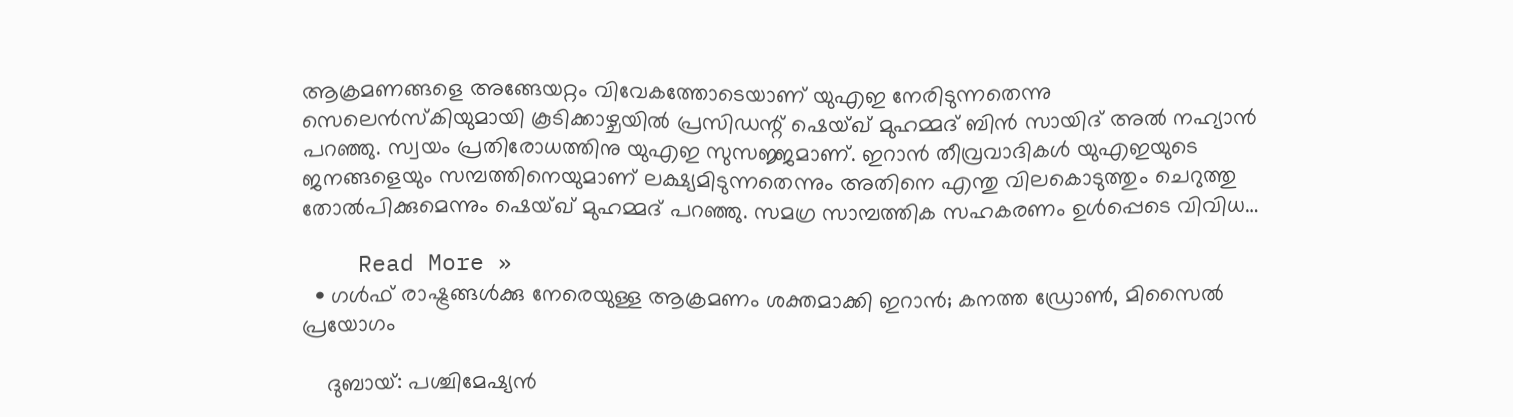ആക്രമണങ്ങളെ അങ്ങേയറ്റം വിവേകത്തോടെയാണ് യുഎഇ നേരിടുന്നതെന്നു സെലെൻസ്കിയുമായി കൂടിക്കാഴ്ചയിൽ പ്രസിഡന്റ് ഷെയ്ഖ് മുഹമ്മദ് ബിൻ സായിദ് അൽ നഹ്യാൻ പറഞ്ഞു. സ്വയം പ്രതിരോധത്തിനു യുഎഇ സുസജ്ജമാണ്. ഇറാൻ തീവ്രവാദികൾ യുഎഇയുടെ ജനങ്ങളെയും സമ്പത്തിനെയുമാണ് ലക്ഷ്യമിടുന്നതെന്നും അതിനെ എന്തു വിലകൊടുത്തും ചെറുത്തു തോൽപിക്കുമെന്നും ഷെയ്ഖ് മുഹമ്മദ് പറഞ്ഞു. സമഗ്ര സാമ്പത്തിക സഹകരണം ഉൾപ്പെടെ വിവിധ…

    Read More »
  • ഗൾഫ് രാഷ്ട്രങ്ങൾക്കു നേരെയുള്ള ആക്രമണം ശക്തമാക്കി ഇറാൻ; കനത്ത ഡ്രോൺ, മിസൈൽ പ്രയോഗം

    ദുബായ്: പശ്ചിമേഷ്യൻ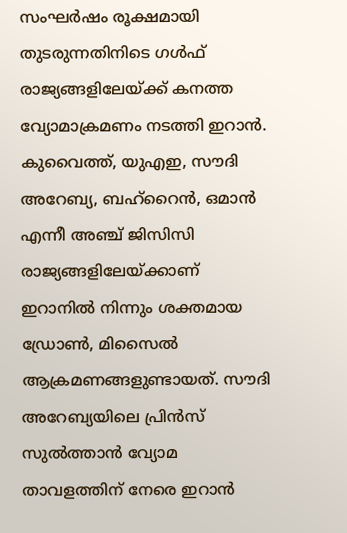സംഘർഷം രൂക്ഷമായി തുടരുന്നതിനിടെ ഗൾഫ് രാജ്യങ്ങളിലേയ്ക്ക് കനത്ത വ്യോമാക്രമണം നടത്തി ഇറാൻ. കുവൈത്ത്, യുഎഇ, സൗദി അറേബ്യ, ബഹ്‌റൈൻ, ഒമാൻ എന്നീ അഞ്ച് ജിസിസി രാജ്യങ്ങളിലേയ്ക്കാണ് ഇറാനിൽ നിന്നും ശക്തമായ ഡ്രോൺ, മിസൈൽ ആക്രമണങ്ങളുണ്ടായത്. സൗദി അറേബ്യയിലെ പ്രിൻസ് സുൽത്താൻ വ്യോമ താവളത്തിന് നേരെ ഇറാൻ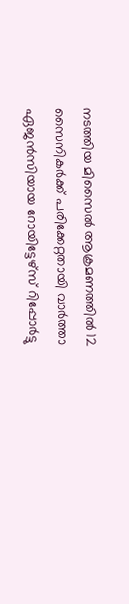നടത്തിയ മിസൈൽ ആക്രമണത്തിൽ 12 സൈനികർക്ക് പരിക്കേറ്റതായി വാർത്താ ഏജൻസിയായ റോയിട്ടേഴ്‌സ് റിപ്പോർട്ടു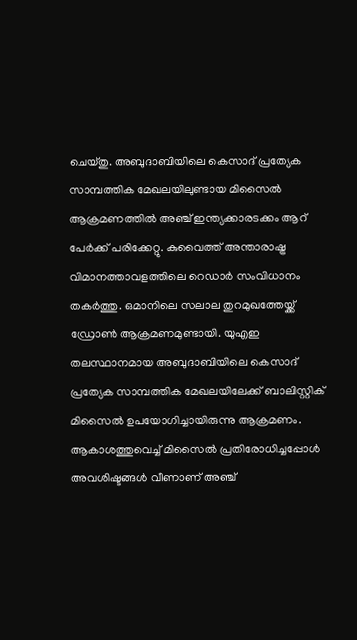ചെയ്തു. അബുദാബിയിലെ കെസാദ് പ്രത്യേക സാമ്പത്തിക മേഖലയിലുണ്ടായ മിസൈൽ ആക്രമണത്തിൽ അഞ്ച് ഇന്ത്യക്കാരടക്കം ആറ് പേർക്ക് പരിക്കേറ്റു. കുവൈത്ത് അന്താരാഷ്ട്ര വിമാനത്താവളത്തിലെ റെഡാർ സംവിധാനം തകർത്തു. ഒമാനിലെ സലാല തുറമുഖത്തേയ്ക്ക് ഡ്രോൺ ആക്രമണമുണ്ടായി. യുഎഇ തലസ്ഥാനമായ അബുദാബിയിലെ കെസാദ് പ്രത്യേക സാമ്പത്തിക മേഖലയിലേക്ക് ബാലിസ്റ്റിക് മിസൈൽ ഉപയോഗിച്ചായിരുന്നു ആക്രമണം. ആകാശത്തുവെച്ച് മിസൈൽ പ്രതിരോധിച്ചപ്പോൾ അവശിഷ്ടങ്ങൾ വീണാണ് അഞ്ച്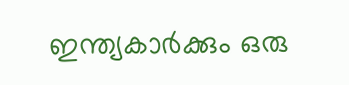ഇന്ത്യകാർക്കും ഒരു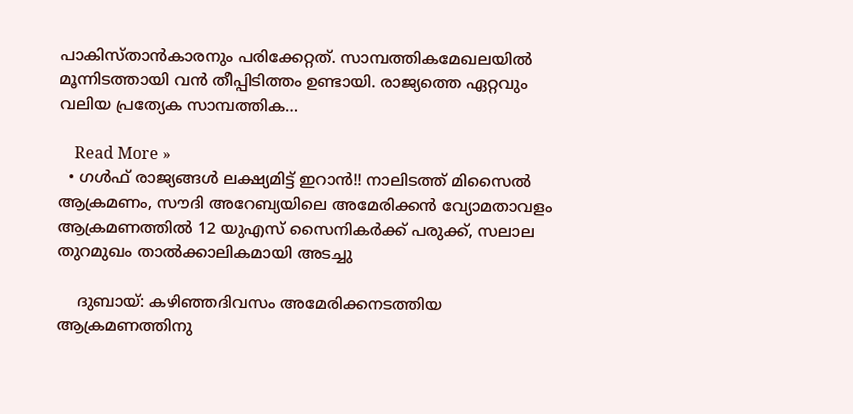പാകിസ്താൻകാരനും പരിക്കേറ്റത്. സാമ്പത്തികമേഖലയിൽ മൂന്നിടത്തായി വൻ തീപ്പിടിത്തം ഉണ്ടായി. രാജ്യത്തെ ഏറ്റവും വലിയ പ്രത്യേക സാമ്പത്തിക…

    Read More »
  • ഗൾഫ് രാജ്യങ്ങൾ ലക്ഷ്യമിട്ട് ഇറാൻ!! നാലിടത്ത് മിസൈൽ ആക്രമണം, സൗദി അറേബ്യയിലെ അമേരിക്കൻ വ്യോമതാവളം ആക്രമണത്തിൽ 12 യുഎസ് സൈനികർക്ക് പരുക്ക്, സലാല തുറമുഖം താൽക്കാലികമായി അടച്ചു

    ദുബായ്: കഴിഞ്ഞദിവസം അമേരിക്കനടത്തിയ ആക്രമണത്തിനു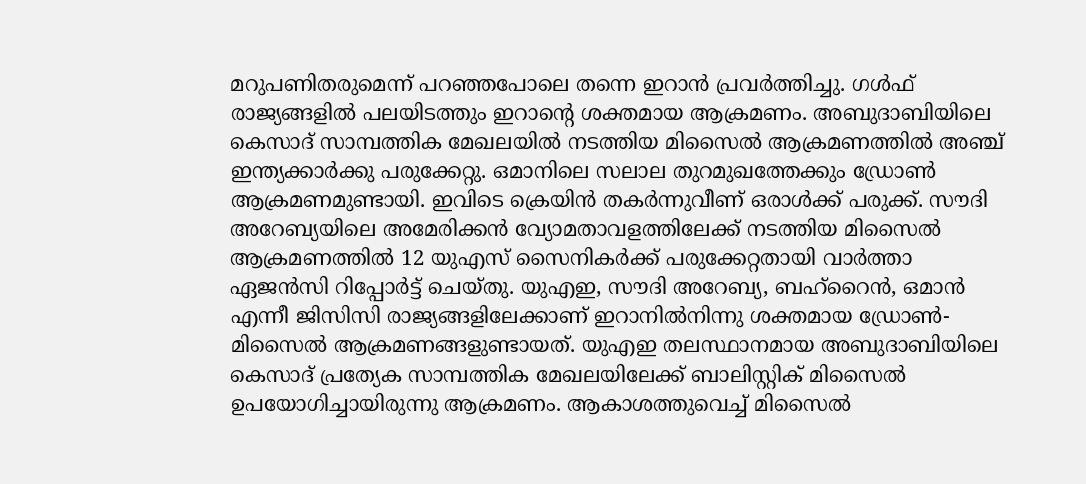മറുപണിതരുമെന്ന് പറഞ്ഞപോലെ തന്നെ ഇറാൻ പ്രവർത്തിച്ചു. ഗൾഫ് രാജ്യങ്ങളിൽ പലയിടത്തും ഇറാന്റെ ശക്തമായ ആക്രമണം. അബുദാബിയിലെ കെസാദ് സാമ്പത്തിക മേഖലയിൽ നടത്തിയ മിസൈൽ ആക്രമണത്തിൽ അഞ്ച് ഇന്ത്യക്കാർക്കു പരുക്കേറ്റു. ഒമാനിലെ സലാല തുറമുഖത്തേക്കും ഡ്രോൺ ആക്രമണമുണ്ടായി. ഇവിടെ ക്രെയിൻ തകർന്നുവീണ് ഒരാൾക്ക് പരുക്ക്. സൗദി അറേബ്യയിലെ അമേരിക്കൻ വ്യോമതാവളത്തിലേക്ക് നടത്തിയ മിസൈൽ ആക്രമണത്തിൽ 12 യുഎസ് സൈനികർക്ക് പരുക്കേറ്റതായി വാർത്താ ഏജൻസി റിപ്പോർട്ട് ചെയ്തു. യുഎഇ, സൗദി അറേബ്യ, ബഹ്‌റൈൻ, ഒമാൻ എന്നീ ജിസിസി രാജ്യങ്ങളിലേക്കാണ് ഇറാനിൽനിന്നു ശക്തമായ ഡ്രോൺ- മിസൈൽ ആക്രമണങ്ങളുണ്ടായത്. യുഎഇ തലസ്ഥാനമായ അബുദാബിയിലെ കെസാദ് പ്രത്യേക സാമ്പത്തിക മേഖലയിലേക്ക് ബാലിസ്റ്റിക് മിസൈൽ ഉപയോഗിച്ചായിരുന്നു ആക്രമണം. ആകാശത്തുവെച്ച് മിസൈൽ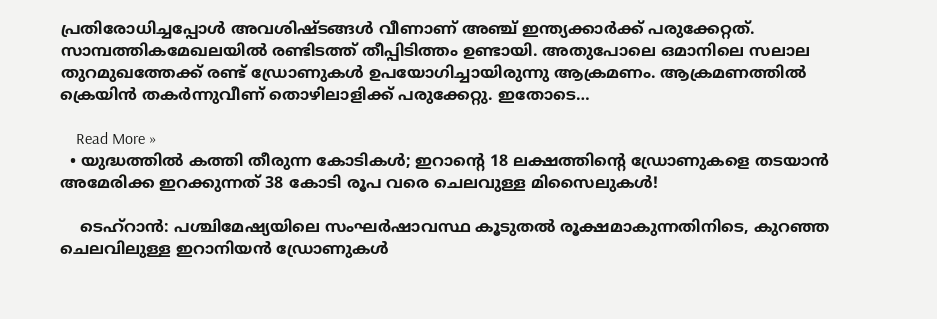പ്രതിരോധിച്ചപ്പോൾ അവശിഷ്ടങ്ങൾ വീണാണ് അഞ്ച് ഇന്ത്യക്കാർക്ക് പരുക്കേറ്റത്. സാമ്പത്തികമേഖലയിൽ രണ്ടിടത്ത് തീപ്പിടിത്തം ഉണ്ടായി. അതുപോലെ ഒമാനിലെ സലാല തുറമുഖത്തേക്ക് രണ്ട് ഡ്രോണുകൾ ഉപയോഗിച്ചായിരുന്നു ആക്രമണം. ആക്രമണത്തിൽ ക്രെയിൻ തകർന്നുവീണ് തൊഴിലാളിക്ക് പരുക്കേറ്റു. ഇതോടെ…

    Read More »
  • യുദ്ധത്തിൽ കത്തി തീരുന്ന കോടികൾ; ഇറാന്റെ 18 ലക്ഷത്തിന്റെ ഡ്രോണുകളെ തടയാൻ അമേരിക്ക ഇറക്കുന്നത് 38 കോടി രൂപ വരെ ചെലവുള്ള മിസൈലുകൾ!

    ടെഹ്റാൻ: പശ്ചിമേഷ്യയിലെ സംഘർഷാവസ്ഥ കൂടുതൽ രൂക്ഷമാകുന്നതിനിടെ, കുറഞ്ഞ ചെലവിലുള്ള ഇറാനിയൻ ഡ്രോണുകൾ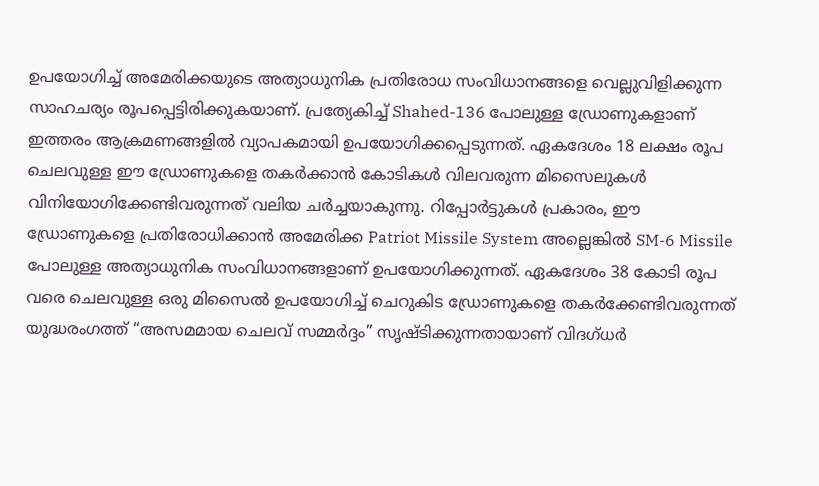ഉപയോഗിച്ച് അമേരിക്കയുടെ അത്യാധുനിക പ്രതിരോധ സംവിധാനങ്ങളെ വെല്ലുവിളിക്കുന്ന സാഹചര്യം രൂപപ്പെട്ടിരിക്കുകയാണ്. പ്രത്യേകിച്ച് Shahed-136 പോലുള്ള ഡ്രോണുകളാണ് ഇത്തരം ആക്രമണങ്ങളിൽ വ്യാപകമായി ഉപയോഗിക്കപ്പെടുന്നത്. ഏകദേശം 18 ലക്ഷം രൂപ ചെലവുള്ള ഈ ഡ്രോണുകളെ തകർക്കാൻ കോടികൾ വിലവരുന്ന മിസൈലുകൾ വിനിയോഗിക്കേണ്ടിവരുന്നത് വലിയ ചർച്ചയാകുന്നു. റിപ്പോർട്ടുകൾ പ്രകാരം, ഈ ഡ്രോണുകളെ പ്രതിരോധിക്കാൻ അമേരിക്ക Patriot Missile System അല്ലെങ്കിൽ SM-6 Missile പോലുള്ള അത്യാധുനിക സംവിധാനങ്ങളാണ് ഉപയോഗിക്കുന്നത്. ഏകദേശം 38 കോടി രൂപ വരെ ചെലവുള്ള ഒരു മിസൈൽ ഉപയോഗിച്ച് ചെറുകിട ഡ്രോണുകളെ തകർക്കേണ്ടിവരുന്നത് യുദ്ധരംഗത്ത് “അസമമായ ചെലവ് സമ്മർദ്ദം” സൃഷ്ടിക്കുന്നതായാണ് വിദഗ്ധർ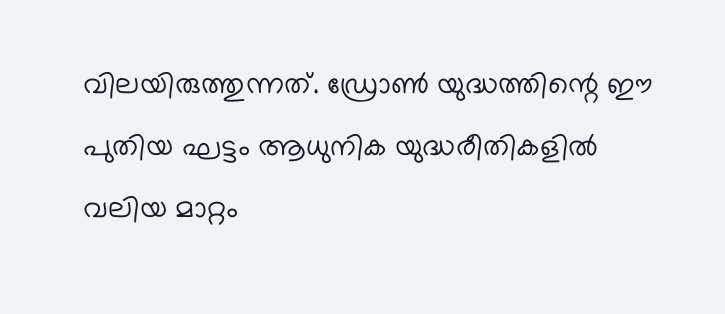വിലയിരുത്തുന്നത്. ഡ്രോൺ യുദ്ധത്തിന്റെ ഈ പുതിയ ഘട്ടം ആധുനിക യുദ്ധരീതികളിൽ വലിയ മാറ്റം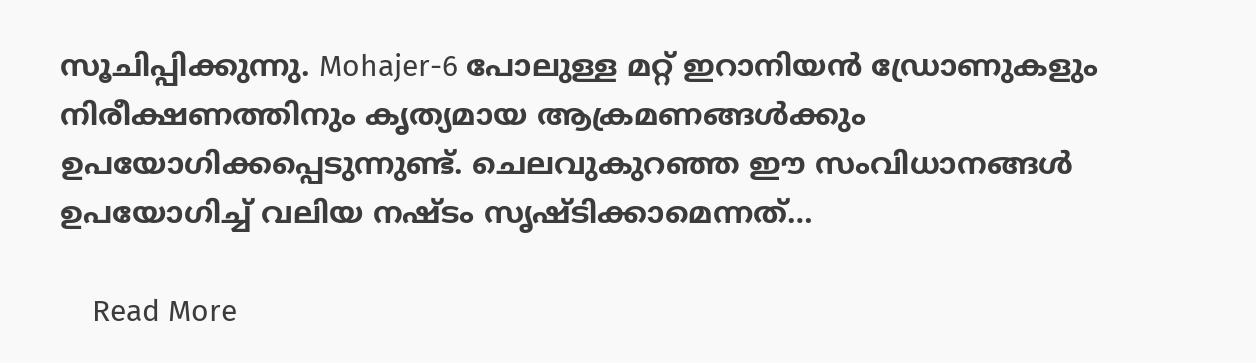സൂചിപ്പിക്കുന്നു. Mohajer-6 പോലുള്ള മറ്റ് ഇറാനിയൻ ഡ്രോണുകളും നിരീക്ഷണത്തിനും കൃത്യമായ ആക്രമണങ്ങൾക്കും ഉപയോഗിക്കപ്പെടുന്നുണ്ട്. ചെലവുകുറഞ്ഞ ഈ സംവിധാനങ്ങൾ ഉപയോഗിച്ച് വലിയ നഷ്ടം സൃഷ്ടിക്കാമെന്നത്…

    Read More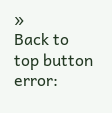»
Back to top button
error: